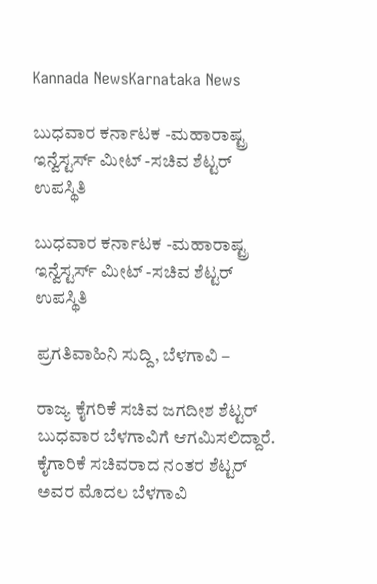Kannada NewsKarnataka News

ಬುಧವಾರ ಕರ್ನಾಟಕ -ಮಹಾರಾಷ್ಟ್ರ ಇನ್ವೆಸ್ಟರ್ಸ್ ಮೀಟ್ -ಸಚಿವ ಶೆಟ್ಟರ್ ಉಪಸ್ಥಿತಿ

ಬುಧವಾರ ಕರ್ನಾಟಕ -ಮಹಾರಾಷ್ಟ್ರ ಇನ್ವೆಸ್ಟರ್ಸ್ ಮೀಟ್ -ಸಚಿವ ಶೆಟ್ಟರ್ ಉಪಸ್ಥಿತಿ

ಪ್ರಗತಿವಾಹಿನಿ ಸುದ್ದಿ, ಬೆಳಗಾವಿ –

ರಾಜ್ಯ ಕೈಗರಿಕೆ ಸಚಿವ ಜಗದೀಶ ಶೆಟ್ಟರ್ ಬುಧವಾರ ಬೆಳಗಾವಿಗೆ ಆಗಮಿಸಲಿದ್ದಾರೆ. ಕೈಗಾರಿಕೆ ಸಚಿವರಾದ ನಂತರ ಶೆಟ್ಟರ್ ಅವರ ಮೊದಲ ಬೆಳಗಾವಿ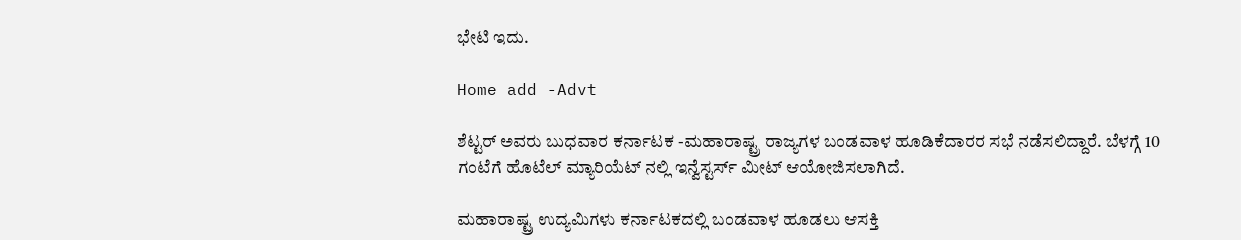ಭೇಟಿ ಇದು.

Home add -Advt

ಶೆಟ್ಟರ್ ಅವರು ಬುಧವಾರ ಕರ್ನಾಟಕ -ಮಹಾರಾಷ್ಟ್ರ ರಾಜ್ಯಗಳ ಬಂಡವಾಳ ಹೂಡಿಕೆದಾರರ ಸಭೆ ನಡೆಸಲಿದ್ದಾರೆ. ಬೆಳಗ್ಗೆ 10 ಗಂಟೆಗೆ ಹೊಟೆಲ್ ಮ್ಯಾರಿಯೆಟ್ ನಲ್ಲಿ ಇನ್ವೆಸ್ಟರ್ಸ್ ಮೀಟ್ ಆಯೋಜಿಸಲಾಗಿದೆ.

ಮಹಾರಾಷ್ಟ್ರ ಉದ್ಯಮಿಗಳು ಕರ್ನಾಟಕದಲ್ಲಿ ಬಂಡವಾಳ ಹೂಡಲು ಆಸಕ್ತಿ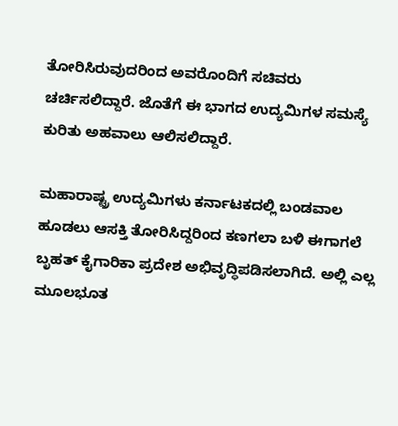ತೋರಿಸಿರುವುದರಿಂದ ಅವರೊಂದಿಗೆ ಸಚಿವರು ಚರ್ಚಿಸಲಿದ್ದಾರೆ. ಜೊತೆಗೆ ಈ ಭಾಗದ ಉದ್ಯಮಿಗಳ ಸಮಸ್ಯೆ ಕುರಿತು ಅಹವಾಲು ಆಲಿಸಲಿದ್ದಾರೆ.

ಮಹಾರಾಷ್ಟ್ರ ಉದ್ಯಮಿಗಳು ಕರ್ನಾಟಕದಲ್ಲಿ ಬಂಡವಾಲ ಹೂಡಲು ಆಸಕ್ತಿ ತೋರಿಸಿದ್ದರಿಂದ ಕಣಗಲಾ ಬಳಿ ಈಗಾಗಲೆ ಬೃಹತ್ ಕೈಗಾರಿಕಾ ಪ್ರದೇಶ ಅಭಿವೃದ್ಧಿಪಡಿಸಲಾಗಿದೆ. ಅಲ್ಲಿ ಎಲ್ಲ ಮೂಲಭೂತ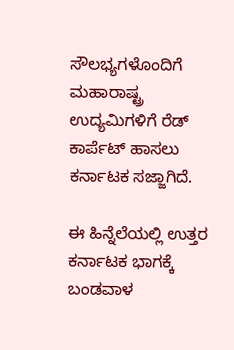ಸೌಲಭ್ಯಗಳೊಂದಿಗೆ ಮಹಾರಾಷ್ಟ್ರ ಉದ್ಯಮಿಗಳಿಗೆ ರೆಡ್ ಕಾರ್ಪೆಟ್ ಹಾಸಲು ಕರ್ನಾಟಕ ಸಜ್ಜಾಗಿದೆ.

ಈ ಹಿನ್ನೆಲೆಯಲ್ಲಿ ಉತ್ತರ ಕರ್ನಾಟಕ ಭಾಗಕ್ಕೆ ಬಂಡವಾಳ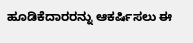ಹೂಡಿಕೆದಾರರನ್ನು ಆಕರ್ಷಿಸಲು ಈ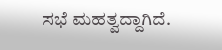ಸಭೆ ಮಹತ್ವದ್ದಾಗಿದೆ.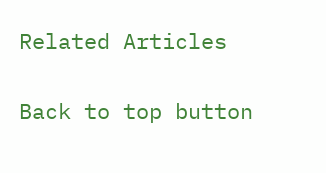Related Articles

Back to top button